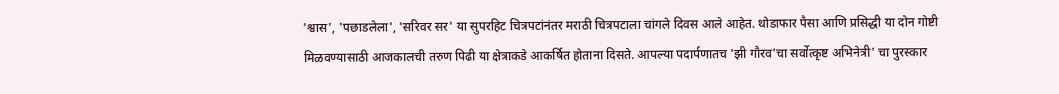'श्वास', 'पछाडलेला', 'सरिवर सर' या सुपरहिट चित्रपटांनंतर मराठी चित्रपटाला चांगले दिवस आले आहेत. थोडाफार पैसा आणि प्रसिद्धी या दोन गोष्टी मिळवण्यासाठी आजकालची तरुण पिढी या क्षेत्राकडे आकर्षित होताना दिसते. आपल्या पदार्पणातच 'झी गौरव'चा सर्वोत्कृष्ट अभिनेत्री' चा पुरस्कार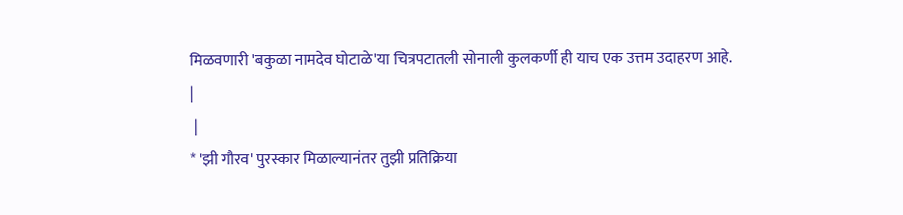मिळवणारी 'बकुळा नामदेव घोटाळे'या चित्रपटातली सोनाली कुलकर्णी ही याच एक उत्तम उदाहरण आहे.
|
 |
* 'झी गौरव' पुरस्कार मिळाल्यानंतर तुझी प्रतिक्रिया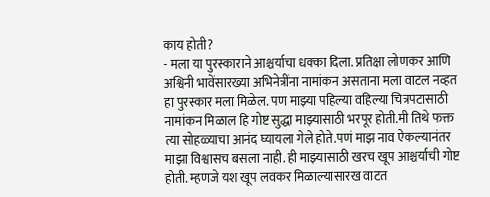काय होती?
- मला या पुरस्काराने आश्चर्याचा धक्का दिला. प्रतिक्षा लोणकर आणि अश्विनी भावेंसारख्या अभिनेत्रींना नामांकन असताना मला वाटल नव्हत हा पुरस्कार मला मिळेल. पण माझ्या पहिल्या वहिल्या चित्रपटासाठी नामांकन मिळाल हि गोष्ट सुद्धा माझ्यासाठी भरपूर होती.मी तिथे फक्त त्या सोहळ्याचा आनंद घ्यायला गेले होते.पणं माझ नाव ऐकल्यानंतर माझा विश्वासच बसला नाही. ही माझ्यासाठी खरच खूप आश्चर्याची गोष्ट होती. म्हणजे यश खूप लवकर मिळाल्यासारख वाटत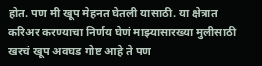होत. पण मी खूप मेहनत घेतली यासाठी. या क्षेत्रात करिअर करण्याचा निर्णय घेणं माझ्यासारख्या मुलीसाठी खरचं खूप अवघड गोष्ट आहे ते पण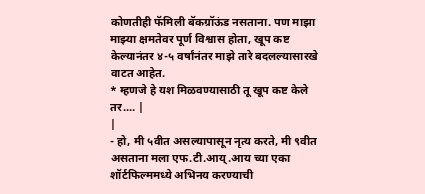कोणतीही फॅमिली बॅकग्रॉऊंड नसताना. पण माझा माझ्या क्षमतेवर पूर्ण विश्वास होता, खूप कष्ट केल्यानंतर ४-५ वर्षांनंतर माझे तारे बदलल्यासारखे वाटत आहेत.
* म्हणजे हे यश मिळवण्यासाठी तू खूप कष्ट केले तर.... |
|
- हो, मी ५वीत असल्यापासून नृत्य करते, मी ९वीत असताना मला एफ.टी.आय्.आय च्या एका शॉर्टफिल्ममध्ये अभिनय करण्याची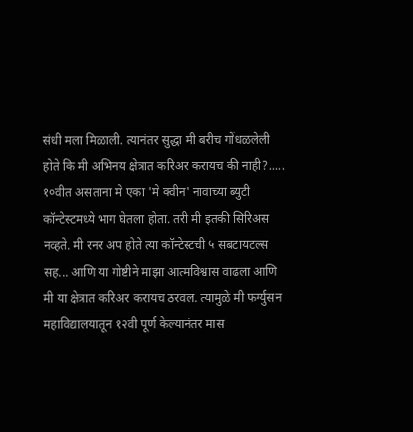संधी मला मिळाली. त्यानंतर सुद्धा मी बरीच गोंधळलेली होते कि मी अभिनय क्षेत्रात करिअर करायच की नाही?..... १०वीत असताना मे एका 'मे क्वीन' नावाच्या ब्युटी कॉन्टेस्टमध्ये भाग घेतला होता. तरी मी इतकी सिरिअस नव्हते. मी रनर अप होते त्या कॉन्टेस्टची ५ सबटायटल्स सह... आणि या गोष्टीने माझा आत्मविश्वास वाढला आणि मी या क्षेत्रात करिअर करायच ठरवल. त्यामुळे मी फर्ग्युसन महाविद्यालयातून १२वी पूर्ण केल्यानंतर मास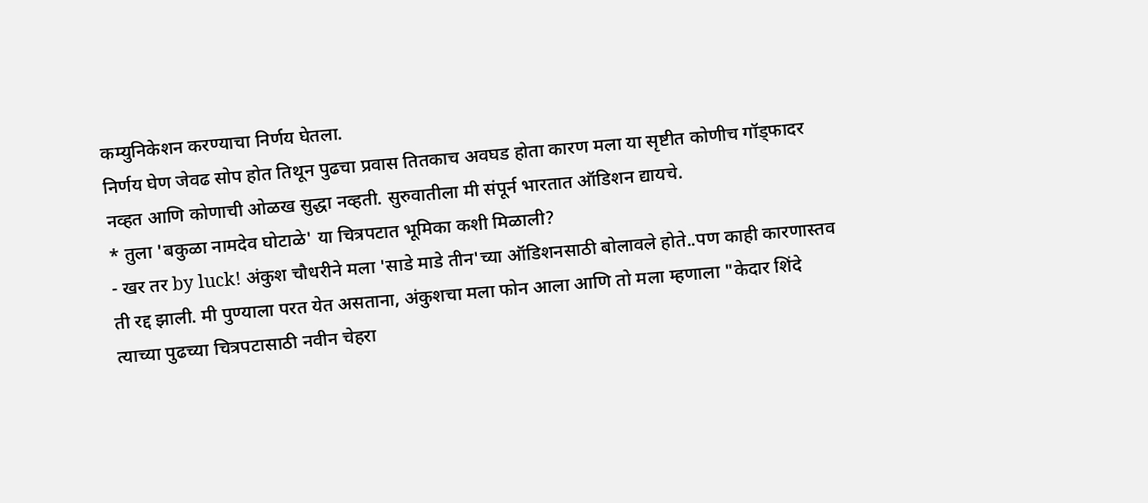कम्युनिकेशन करण्याचा निर्णय घेतला.
निर्णय घेण जेवढ सोप होत तिथून पुढचा प्रवास तितकाच अवघड होता कारण मला या सृष्टीत कोणीच गॉड्फादर नव्हत आणि कोणाची ओळख सुद्धा नव्हती. सुरुवातीला मी संपूर्न भारतात ऑडिशन द्यायचे.
* तुला 'बकुळा नामदेव घोटाळे' या चित्रपटात भूमिका कशी मिळाली?
- खर तर by luck! अंकुश चौधरीने मला 'साडे माडे तीन'च्या ऑडिशनसाठी बोलावले होते..पण काही कारणास्तव ती रद्द झाली. मी पुण्याला परत येत असताना, अंकुशचा मला फोन आला आणि तो मला म्हणाला "केदार शिंदे त्याच्या पुढच्या चित्रपटासाठी नवीन चेहरा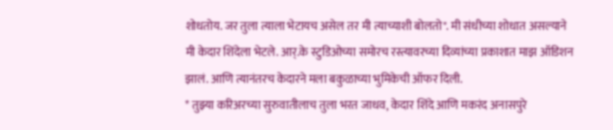शोधतोय. जर तुला त्याला भेटायच असेल तर मी त्याच्याशी बोलतो". मी संधीच्या शोधात असल्याने मी केदार शिंदेला भेटले. आर्.के स्टुडिओच्या समोरच रस्त्यावरच्या दिव्यांच्या प्रकाशात माझ ऑडिशन झालं. आणि त्यानंतरच केदारने मला बकुळाच्या भुमिकेची ऑफर दिली.
* तुझ्या करिअरच्या सुरुवातीलाच तुला भरत जाधव, केदार शिंदे आणि मकरंद अनासपुरे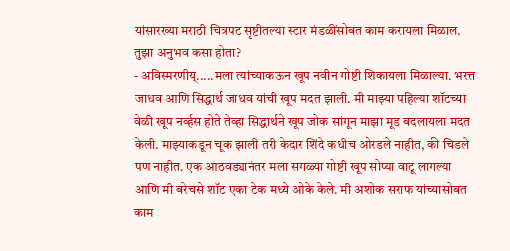यांसारख्या मराठी चित्रपट सृष्टीतल्या स्टार मंडळींसोबत काम करायला मिळाल. तुझा अनुभव कसा होता?
- अविस्मरणीय्.....मला त्यांच्याकऊन खूप नवीन गोष्टी शिकायला मिळाल्या. भरत्त जाधव आणि सिद्धार्थ जाधव यांची खूप मदत झाली. मी माझ्या पहिल्या शॉटच्या वेळी खूप नर्व्हस होते तेव्हा सिद्धार्थने खूप जोक सांगून माझा मूड बदलायला मदत केली. माझ्याकडून चूक झाली तरी केदार शिंदे कधीच ओरडले नाहीत, की चिडले पण नाहीत. एक आठवड्यानंतर मला सगळ्या गोष्टी खूप सोप्या वाटू लागल्या आणि मी बरेचसे शॉट एका टेक मध्ये ओके केले. मी अशोक सराफ यांच्यासोबत काम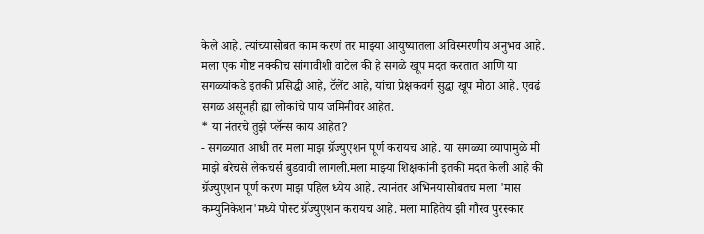केले आहे. त्यांच्यासोबत काम करणं तर माझ्या आयुष्यातला अविस्मरणीय अनुभव आहे. मला एक गोष्ट नक्कीच सांगावीशी वाटेल की हे सगळे खूप मदत करतात आणि या सगळ्यांकडे इतकी प्रसिद्धी आहे, टॅलेंट आहे, यांचा प्रेक्षकवर्ग सुद्धा खूप मोठा आहे. एवढं सगळ असूनही ह्या लोकांचे पाय जमिनीवर आहेत.
* या नंतरचे तुझे प्लॅन्स काय आहेत?
- सगळ्यात आधी तर मला माझ ग्रॅज्युएशन पूर्ण करायच आहे. या सगळ्या व्यापामुळे मी माझे बरेचसे लेकचर्स बुडवावी लागली.मला माझ्या शिक्षकांनी इतकी मदत केली आहे की ग्रॅज्युएशन पूर्ण करण माझ पहिल ध्येय आहे. त्यानंतर अभिनयासोबतच मला 'मास कम्युनिकेशन'मध्ये पोस्ट ग्रॅज्युएशन करायच आहे. मला माहितेय झी गौरव पुरस्कार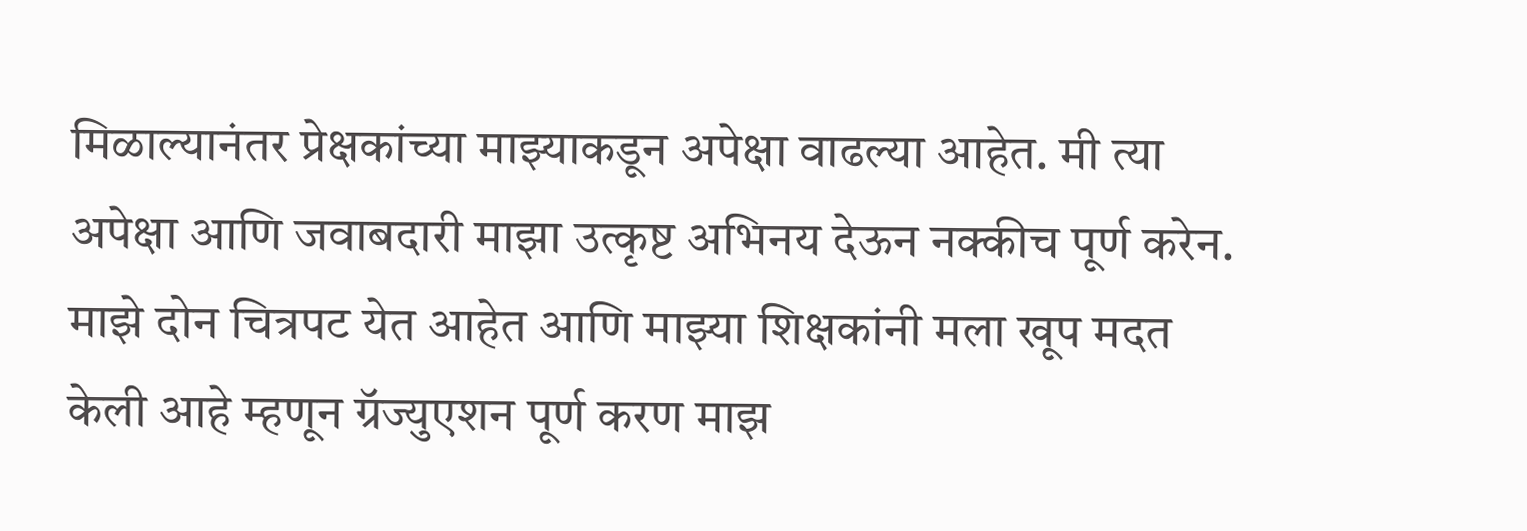मिळाल्यानंतर प्रेक्षकांच्या माझ्याकडून अपेक्षा वाढल्या आहेत. मी त्या अपेक्षा आणि जवाबदारी माझा उत्कृष्ट अभिनय देऊन नक्कीच पूर्ण करेन. माझे दोन चित्रपट येत आहेत आणि माझ्या शिक्षकांनी मला खूप मदत केली आहे म्हणून ग्रॅज्युएशन पूर्ण करण माझ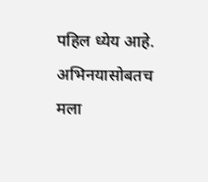पहिल ध्येय आहे. अभिनयासोबतच मला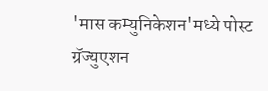'मास कम्युनिकेशन'मध्ये पोस्ट ग्रॅज्युएशन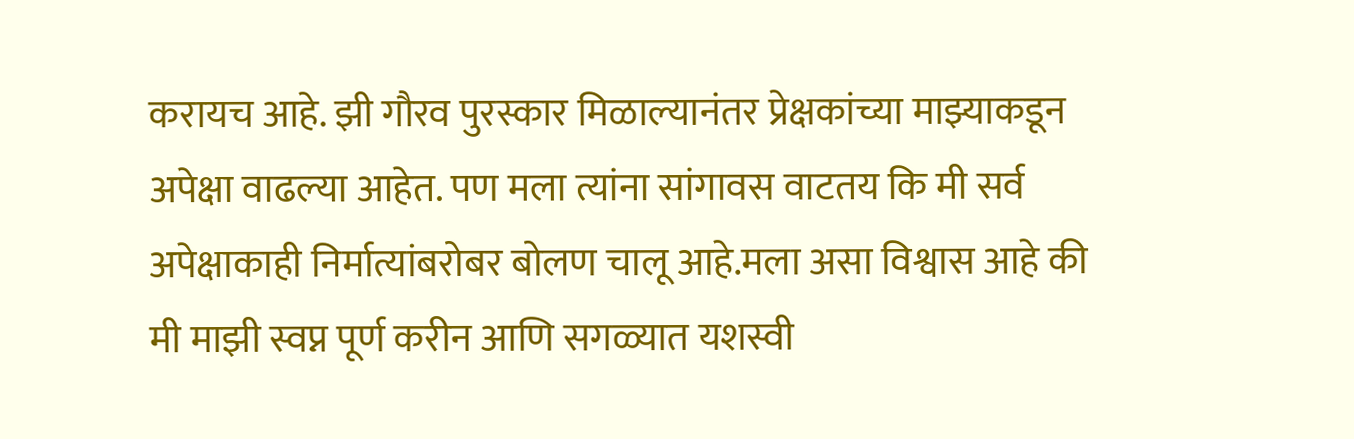करायच आहे. झी गौरव पुरस्कार मिळाल्यानंतर प्रेक्षकांच्या माझ्याकडून अपेक्षा वाढल्या आहेत. पण मला त्यांना सांगावस वाटतय कि मी सर्व अपेक्षाकाही निर्मात्यांबरोबर बोलण चालू आहे.मला असा विश्वास आहे की मी माझी स्वप्न पूर्ण करीन आणि सगळ्यात यशस्वी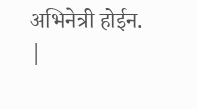अभिनेत्री होईन.
|